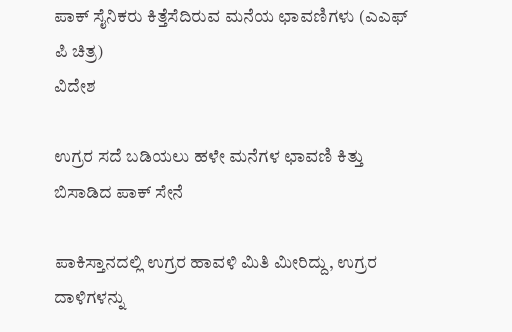ಪಾಕ್ ಸೈನಿಕರು ಕಿತ್ತೆಸೆದಿರುವ ಮನೆಯ ಛಾವಣಿಗಳು (ಎಎಫ್ ಪಿ ಚಿತ್ರ)
ವಿದೇಶ

ಉಗ್ರರ ಸದೆ ಬಡಿಯಲು ಹಳೇ ಮನೆಗಳ ಛಾವಣಿ ಕಿತ್ತು ಬಿಸಾಡಿದ ಪಾಕ್ ಸೇನೆ

ಪಾಕಿಸ್ತಾನದಲ್ಲಿ ಉಗ್ರರ ಹಾವಳಿ ಮಿತಿ ಮೀರಿದ್ದು, ಉಗ್ರರ ದಾಳಿಗಳನ್ನು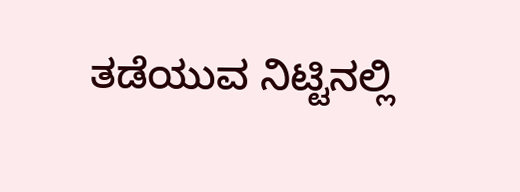ತಡೆಯುವ ನಿಟ್ಟಿನಲ್ಲಿ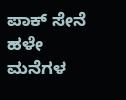ಪಾಕ್ ಸೇನೆ ಹಳೇ ಮನೆಗಳ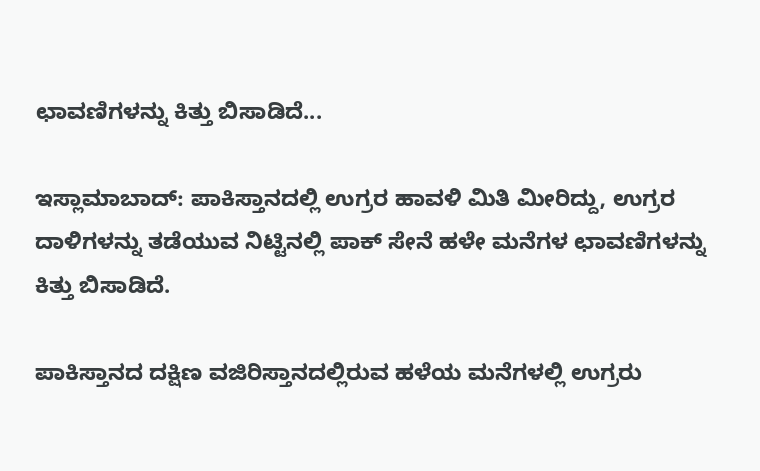ಛಾವಣಿಗಳನ್ನು ಕಿತ್ತು ಬಿಸಾಡಿದೆ...

ಇಸ್ಲಾಮಾಬಾದ್: ಪಾಕಿಸ್ತಾನದಲ್ಲಿ ಉಗ್ರರ ಹಾವಳಿ ಮಿತಿ ಮೀರಿದ್ದು, ಉಗ್ರರ ದಾಳಿಗಳನ್ನು ತಡೆಯುವ ನಿಟ್ಟಿನಲ್ಲಿ ಪಾಕ್ ಸೇನೆ ಹಳೇ ಮನೆಗಳ ಛಾವಣಿಗಳನ್ನು ಕಿತ್ತು ಬಿಸಾಡಿದೆ.

ಪಾಕಿಸ್ತಾನದ ದಕ್ಷಿಣ ವಜಿರಿಸ್ತಾನದಲ್ಲಿರುವ ಹಳೆಯ ಮನೆಗಳಲ್ಲಿ ಉಗ್ರರು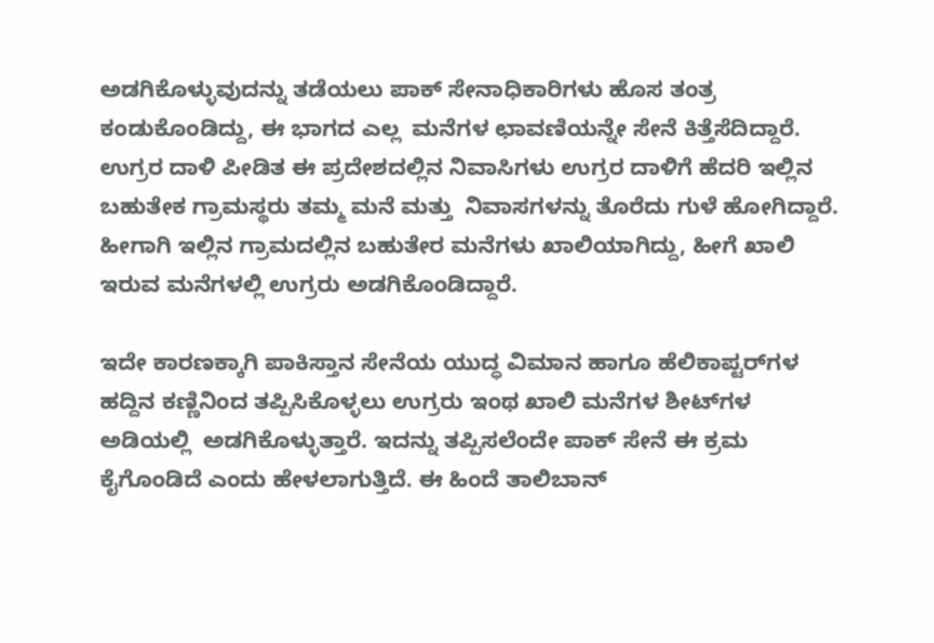ಅಡಗಿಕೊಳ್ಳುವುದನ್ನು ತಡೆಯಲು ಪಾಕ್ ಸೇನಾಧಿಕಾರಿಗಳು ಹೊಸ ತಂತ್ರ ಕಂಡುಕೊಂಡಿದ್ದು, ಈ ಭಾಗದ ಎಲ್ಲ  ಮನೆಗಳ ಛಾವಣಿಯನ್ನೇ ಸೇನೆ ಕಿತ್ತೆಸೆದಿದ್ದಾರೆ. ಉಗ್ರರ ದಾಳಿ ಪೀಡಿತ ಈ ಪ್ರದೇಶದಲ್ಲಿನ ನಿವಾಸಿಗಳು ಉಗ್ರರ ದಾಳಿಗೆ ಹೆದರಿ ಇಲ್ಲಿನ ಬಹುತೇಕ ಗ್ರಾಮಸ್ಥರು ತಮ್ಮ ಮನೆ ಮತ್ತು  ನಿವಾಸಗಳನ್ನು ತೊರೆದು ಗುಳೆ ಹೋಗಿದ್ದಾರೆ. ಹೀಗಾಗಿ ಇಲ್ಲಿನ ಗ್ರಾಮದಲ್ಲಿನ ಬಹುತೇರ ಮನೆಗಳು ಖಾಲಿಯಾಗಿದ್ದು, ಹೀಗೆ ಖಾಲಿ ಇರುವ ಮನೆಗಳಲ್ಲಿ ಉಗ್ರರು ಅಡಗಿಕೊಂಡಿದ್ದಾರೆ.

ಇದೇ ಕಾರಣಕ್ಕಾಗಿ ಪಾಕಿಸ್ತಾನ ಸೇನೆಯ ಯುದ್ಧ ವಿಮಾನ ಹಾಗೂ ಹೆಲಿಕಾಪ್ಟರ್‌ಗಳ ಹದ್ದಿನ ಕಣ್ಣಿನಿಂದ ತಪ್ಪಿಸಿಕೊಳ್ಳಲು ಉಗ್ರರು ಇಂಥ ಖಾಲಿ ಮನೆಗಳ ಶೀಟ್‌ಗಳ ಅಡಿಯಲ್ಲಿ  ಅಡಗಿಕೊಳ್ಳುತ್ತಾರೆ. ಇದನ್ನು ತಪ್ಪಿಸಲೆಂದೇ ಪಾಕ್ ಸೇನೆ ಈ ಕ್ರಮ ಕೈಗೊಂಡಿದೆ ಎಂದು ಹೇಳಲಾಗುತ್ತಿದೆ. ಈ ಹಿಂದೆ ತಾಲಿಬಾನ್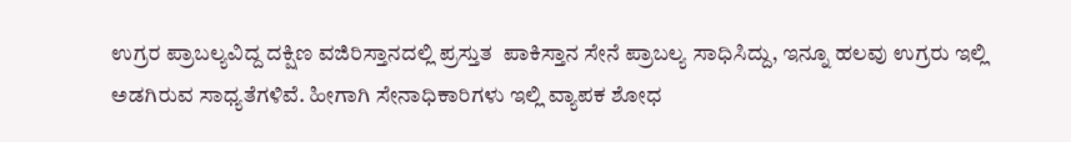ಉಗ್ರರ ಪ್ರಾಬಲ್ಯವಿದ್ದ ದಕ್ಷಿಣ ವಜಿರಿಸ್ತಾನದಲ್ಲಿ ಪ್ರಸ್ತುತ  ಪಾಕಿಸ್ತಾನ ಸೇನೆ ಪ್ರಾಬಲ್ಯ ಸಾಧಿಸಿದ್ದು, ಇನ್ನೂ ಹಲವು ಉಗ್ರರು ಇಲ್ಲಿ ಅಡಗಿರುವ ಸಾಧ್ಯತೆಗಳಿವೆ. ಹೀಗಾಗಿ ಸೇನಾಧಿಕಾರಿಗಳು ಇಲ್ಲಿ ವ್ಯಾಪಕ ಶೋಧ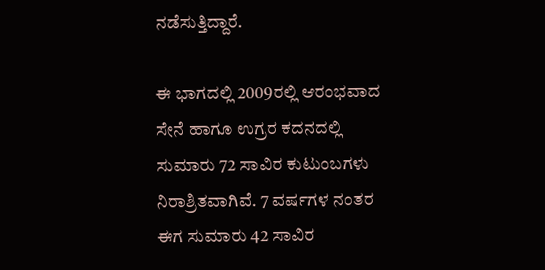ನಡೆಸುತ್ತಿದ್ದಾರೆ.

ಈ ಭಾಗದಲ್ಲಿ 2009ರಲ್ಲಿ ಆರಂಭವಾದ ಸೇನೆ ಹಾಗೂ ಉಗ್ರರ ಕದನದಲ್ಲಿ ಸುಮಾರು 72 ಸಾವಿರ ಕುಟುಂಬಗಳು ನಿರಾಶ್ರಿತವಾಗಿವೆ. 7 ವರ್ಷಗಳ ನಂತರ ಈಗ ಸುಮಾರು 42 ಸಾವಿರ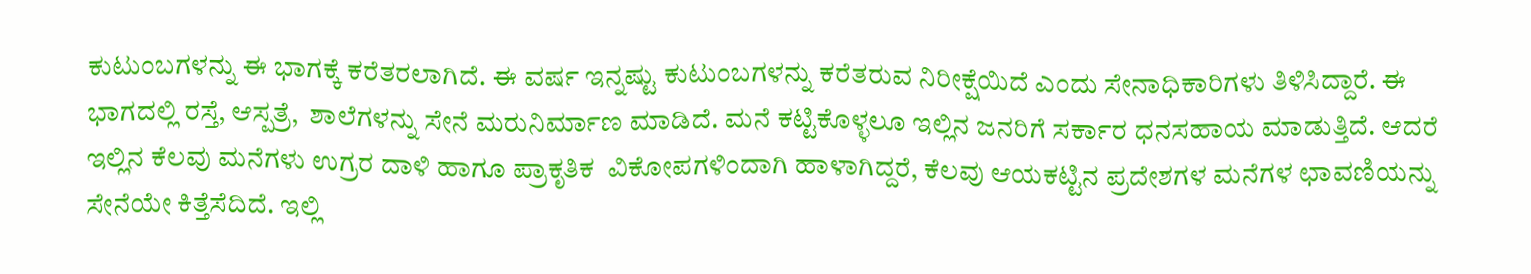ಕುಟುಂಬಗಳನ್ನು ಈ ಭಾಗಕ್ಕೆ ಕರೆತರಲಾಗಿದೆ. ಈ ವರ್ಷ ಇನ್ನಷ್ಟು ಕುಟುಂಬಗಳನ್ನು ಕರೆತರುವ ನಿರೀಕ್ಷೆಯಿದೆ ಎಂದು ಸೇನಾಧಿಕಾರಿಗಳು ತಿಳಿಸಿದ್ದಾರೆ. ಈ ಭಾಗದಲ್ಲಿ ರಸ್ತೆ, ಆಸ್ಪತ್ರೆ,  ಶಾಲೆಗಳನ್ನು ಸೇನೆ ಮರುನಿರ್ಮಾಣ ಮಾಡಿದೆ. ಮನೆ ಕಟ್ಟಿಕೊಳ್ಳಲೂ ಇಲ್ಲಿನ ಜನರಿಗೆ ಸರ್ಕಾರ ಧನಸಹಾಯ ಮಾಡುತ್ತಿದೆ. ಆದರೆ ಇಲ್ಲಿನ ಕೆಲವು ಮನೆಗಳು ಉಗ್ರರ ದಾಳಿ ಹಾಗೂ ಪ್ರಾಕೃತಿಕ  ವಿಕೋಪಗಳಿಂದಾಗಿ ಹಾಳಾಗಿದ್ದರೆ, ಕೆಲವು ಆಯಕಟ್ಟಿನ ಪ್ರದೇಶಗಳ ಮನೆಗಳ ಛಾವಣಿಯನ್ನು ಸೇನೆಯೇ ಕಿತ್ತೆಸೆದಿದೆ. ಇಲ್ಲಿ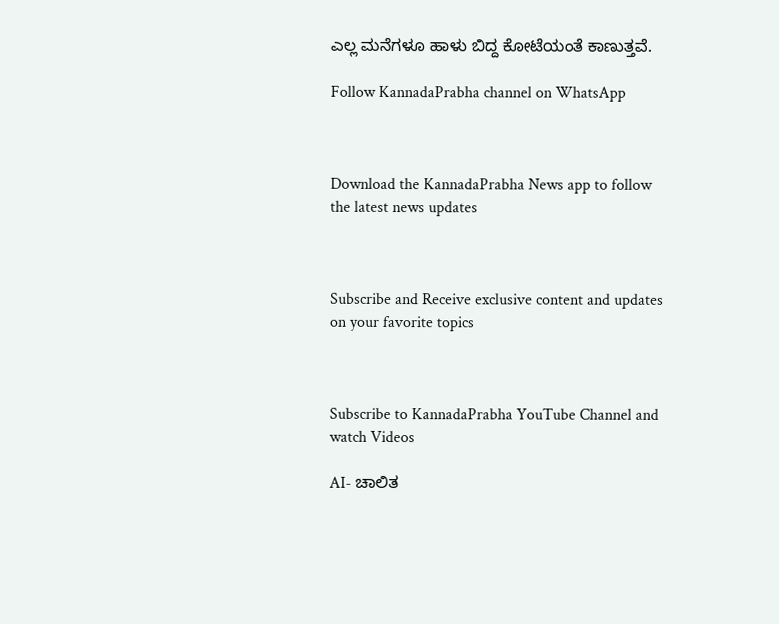ಎಲ್ಲ ಮನೆಗಳೂ ಹಾಳು ಬಿದ್ದ ಕೋಟೆಯಂತೆ ಕಾಣುತ್ತವೆ.

Follow KannadaPrabha channel on WhatsApp



Download the KannadaPrabha News app to follow the latest news updates



Subscribe and Receive exclusive content and updates on your favorite topics



Subscribe to KannadaPrabha YouTube Channel and watch Videos

AI- ಚಾಲಿತ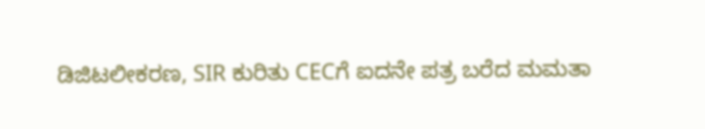ಡಿಜಿಟಲೀಕರಣ, SIR ಕುರಿತು CECಗೆ ಐದನೇ ಪತ್ರ ಬರೆದ ಮಮತಾ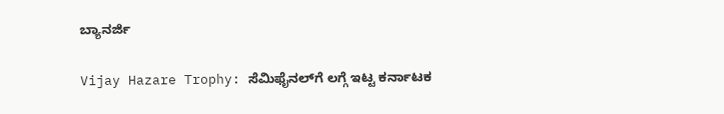ಬ್ಯಾನರ್ಜಿ

Vijay Hazare Trophy: ಸೆಮಿಫೈನಲ್‌ಗೆ ಲಗ್ಗೆ ಇಟ್ಟ ಕರ್ನಾಟಕ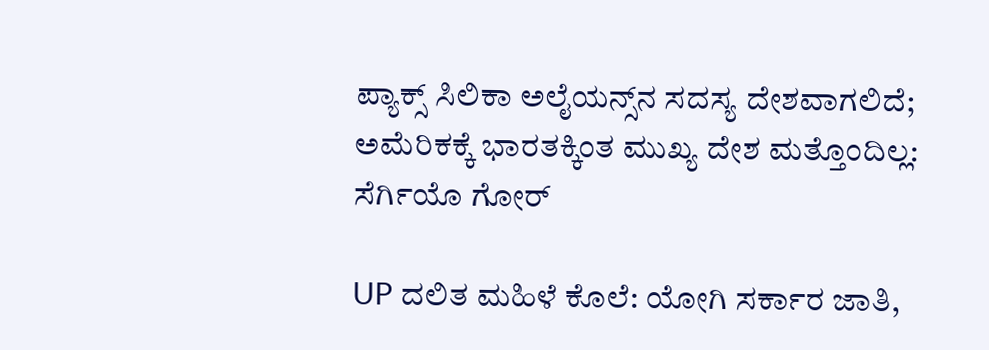ಪ್ಯಾಕ್ಸ್ ಸಿಲಿಕಾ ಅಲೈಯನ್ಸ್‌ನ ಸದಸ್ಯ ದೇಶವಾಗಲಿದೆ; ಅಮೆರಿಕಕ್ಕೆ ಭಾರತಕ್ಕಿಂತ ಮುಖ್ಯ ದೇಶ ಮತ್ತೊಂದಿಲ್ಲ: ಸೆರ್ಗಿಯೊ ಗೋರ್

UP ದಲಿತ ಮಹಿಳೆ ಕೊಲೆ: ಯೋಗಿ ಸರ್ಕಾರ ಜಾತಿ,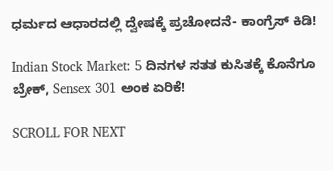ಧರ್ಮದ ಆಧಾರದಲ್ಲಿ ದ್ವೇಷಕ್ಕೆ ಪ್ರಚೋದನೆ- ಕಾಂಗ್ರೆಸ್ ಕಿಡಿ!

Indian Stock Market: 5 ದಿನಗಳ ಸತತ ಕುಸಿತಕ್ಕೆ ಕೊನೆಗೂ ಬ್ರೇಕ್, Sensex 301 ಅಂಕ ಏರಿಕೆ!

SCROLL FOR NEXT